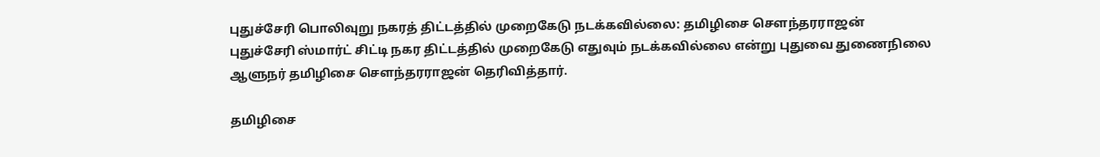புதுச்சேரி பொலிவுறு நகரத் திட்டத்தில் முறைகேடு நடக்கவில்லை: தமிழிசை சௌந்தரராஜன்
புதுச்சேரி ஸ்மார்ட் சிட்டி நகர திட்டத்தில் முறைகேடு எதுவும் நடக்கவில்லை என்று புதுவை துணைநிலை ஆளுநர் தமிழிசை சௌந்தரராஜன் தெரிவித்தார்.

தமிழிசை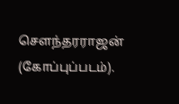சௌந்தரராஜன் (கோப்புப்படம்).